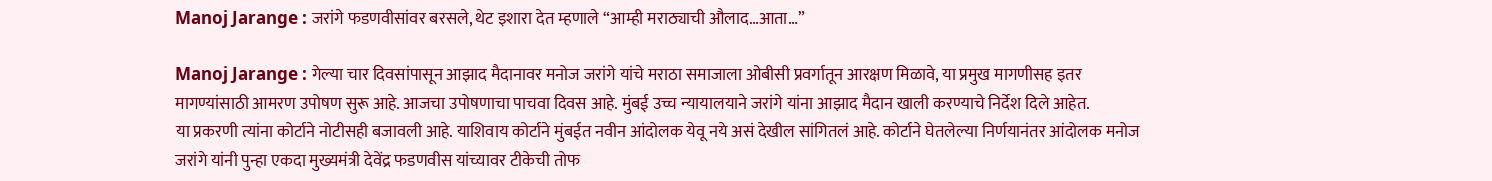Manoj Jarange : जरांगे फडणवीसांवर बरसले, थेट इशारा देत म्हणाले “आम्ही मराठ्याची औलाद…आता…”

Manoj Jarange : गेल्या चार दिवसांपासून आझाद मैदानावर मनोज जरांगे यांचे मराठा समाजाला ओबीसी प्रवर्गातून आरक्षण मिळावे, या प्रमुख मागणीसह इतर मागण्यांसाठी आमरण उपोषण सुरू आहे. आजचा उपोषणाचा पाचवा दिवस आहे. मुंबई उच्च न्यायालयाने जरांगे यांना आझाद मैदान खाली करण्याचे निर्देश दिले आहेत.
या प्रकरणी त्यांना कोर्टाने नोटीसही बजावली आहे. याशिवाय कोर्टाने मुंबईत नवीन आंदोलक येवू नये असं देखील सांगितलं आहे. कोर्टाने घेतलेल्या निर्णयानंतर आंदोलक मनोज जरांगे यांनी पुन्हा एकदा मुख्यमंत्री देवेंद्र फडणवीस यांच्यावर टीकेची तोफ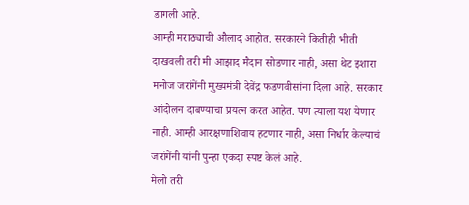डागली आहे.
आम्ही मराठ्याची औलाद आहोत. सरकारने कितीही भीती दाखवली तरी मी आझाद मैदान सोडणार नाही, असा थेट इशारा मनोज जरांगेंनी मुख्यमंत्री देवेंद्र फडणवीसांना दिला आहे. सरकार आंदोलन दाबण्याचा प्रयत्न करत आहेत. पण त्याला यश येणार नाही. आम्ही आरक्षणाशिवाय हटणार नाही, असा निर्धार केल्याचं जरांगेंनी यांनी पुन्हा एकदा स्पष्ट केलं आहे.
मेलो तरी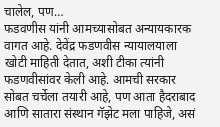चालेल, पण…
फडवणीस यांनी आमच्यासोबत अन्यायकारक वागत आहे. देवेंद्र फडणवीस न्यायालयाला खोटी माहिती देतात, अशी टीका त्यांनी फडणवीसांवर केली आहे. आमची सरकार सोबत चर्चेला तयारी आहे, पण आता हैदराबाद आणि सातारा संस्थान गॅझेट मला पाहिजे, असं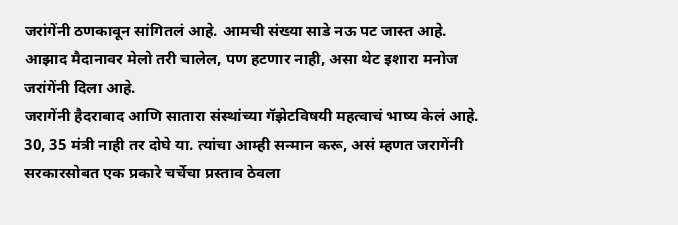जरांगेंनी ठणकावून सांगितलं आहे. आमची संख्या साडे नऊ पट जास्त आहे. आझाद मैदानावर मेलो तरी चालेल, पण हटणार नाही, असा थेट इशारा मनोज जरांगेंनी दिला आहे.
जरागेंनी हैदराबाद आणि सातारा संस्थांच्या गॅझेटविषयी महत्वाचं भाष्य केलं आहे. 30, 35 मंत्री नाही तर दोघे या. त्यांचा आम्ही सन्मान करू, असं म्हणत जरागेंनी सरकारसोबत एक प्रकारे चर्चेचा प्रस्ताव ठेवला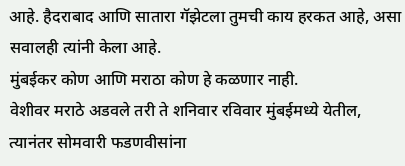आहे. हैदराबाद आणि सातारा गॅझेटला तुमची काय हरकत आहे, असा सवालही त्यांनी केला आहे.
मुंबईकर कोण आणि मराठा कोण हे कळणार नाही.
वेशीवर मराठे अडवले तरी ते शनिवार रविवार मुंबईमध्ये येतील, त्यानंतर सोमवारी फडणवीसांना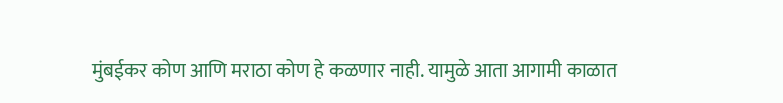मुंबईकर कोण आणि मराठा कोण हे कळणार नाही. यामुळे आता आगामी काळात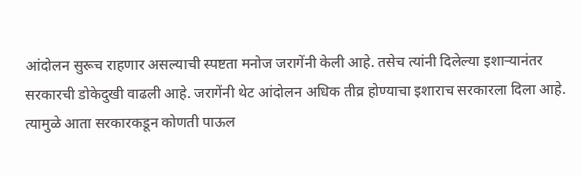आंदोलन सुरूच राहणार असल्याची स्पष्टता मनोज जरागेंनी केली आहे. तसेच त्यांनी दिलेल्या इशाऱ्यानंतर सरकारची डोकेदुखी वाढली आहे. जरागेंनी थेट आंदोलन अधिक तीव्र होण्याचा इशाराच सरकारला दिला आहे. त्यामुळे आता सरकारकडून कोणती पाऊल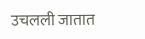उचलली जातात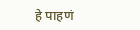हे पाहणं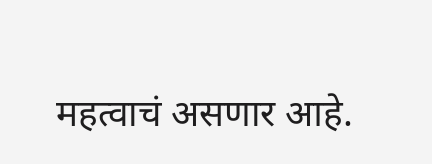महत्वाचं असणार आहे.